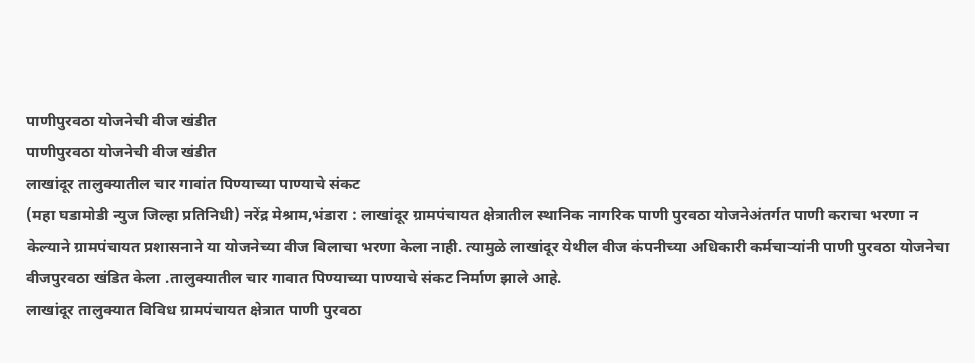पाणीपुरवठा योजनेची वीज खंडीत
पाणीपुरवठा योजनेची वीज खंडीत
लाखांदूर तालुक्यातील चार गावांत पिण्याच्या पाण्याचे संकट
(महा घडामोडी न्युज जिल्हा प्रतिनिधी) नरेंद्र मेश्राम,भंडारा : लाखांदूर ग्रामपंचायत क्षेत्रातील स्थानिक नागरिक पाणी पुरवठा योजनेअंतर्गत पाणी कराचा भरणा न केल्याने ग्रामपंचायत प्रशासनाने या योजनेच्या वीज बिलाचा भरणा केला नाही. त्यामुळे लाखांदूर येथील वीज कंपनीच्या अधिकारी कर्मचाऱ्यांनी पाणी पुरवठा योजनेचा वीजपुरवठा खंडित केला .तालुक्यातील चार गावात पिण्याच्या पाण्याचे संकट निर्माण झाले आहे.
लाखांदूर तालुक्यात विविध ग्रामपंचायत क्षेत्रात पाणी पुरवठा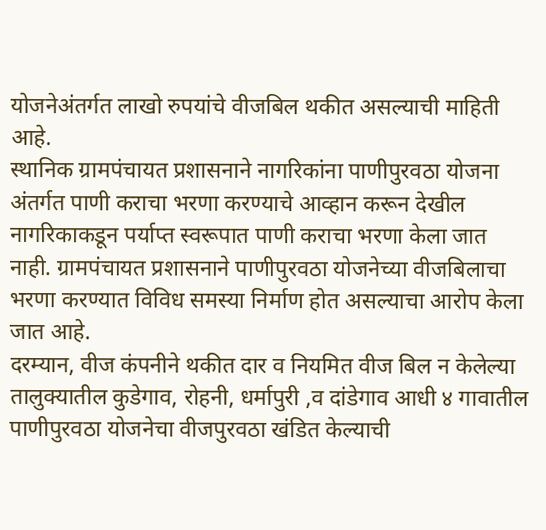योजनेअंतर्गत लाखो रुपयांचे वीजबिल थकीत असल्याची माहिती आहे.
स्थानिक ग्रामपंचायत प्रशासनाने नागरिकांना पाणीपुरवठा योजना अंतर्गत पाणी कराचा भरणा करण्याचे आव्हान करून देखील नागरिकाकडून पर्याप्त स्वरूपात पाणी कराचा भरणा केला जात नाही. ग्रामपंचायत प्रशासनाने पाणीपुरवठा योजनेच्या वीजबिलाचा भरणा करण्यात विविध समस्या निर्माण होत असल्याचा आरोप केला जात आहे.
दरम्यान, वीज कंपनीने थकीत दार व नियमित वीज बिल न केलेल्या तालुक्यातील कुडेगाव, रोहनी, धर्मापुरी ,व दांडेगाव आधी ४ गावातील पाणीपुरवठा योजनेचा वीजपुरवठा खंडित केल्याची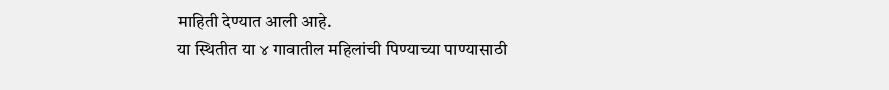माहिती देण्यात आली आहे.
या स्थितीत या ४ गावातील महिलांची पिण्याच्या पाण्यासाठी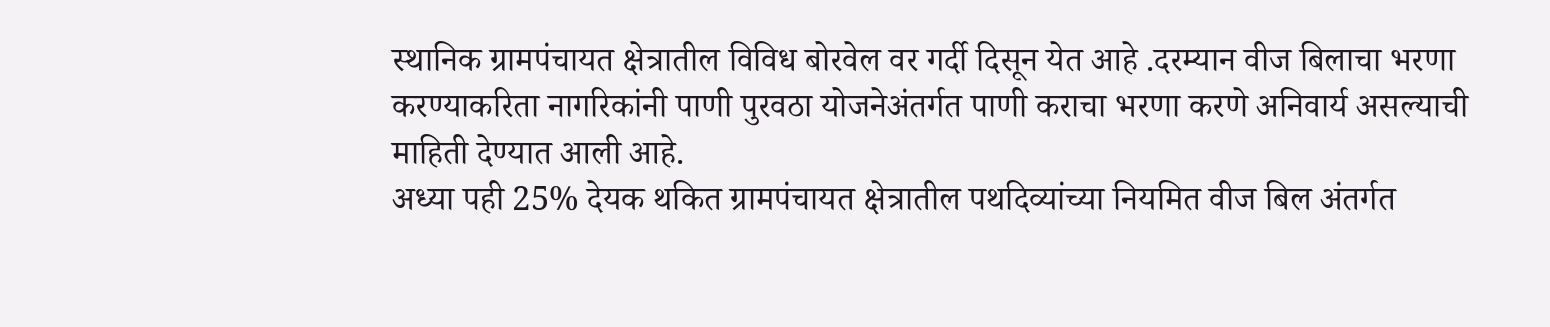स्थानिक ग्रामपंचायत क्षेत्रातील विविध बोरवेल वर गर्दी दिसून येत आहे .दरम्यान वीज बिलाचा भरणा करण्याकरिता नागरिकांनी पाणी पुरवठा योजनेअंतर्गत पाणी कराचा भरणा करणे अनिवार्य असल्याची माहिती देण्यात आली आहे.
अध्या पही 25% देयक थकित ग्रामपंचायत क्षेत्रातील पथदिव्यांच्या नियमित वीज बिल अंतर्गत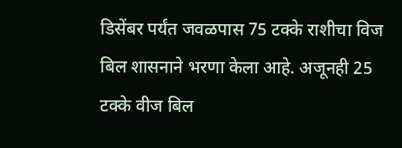डिसेंबर पर्यंत जवळपास 75 टक्के राशीचा विज बिल शासनाने भरणा केला आहे. अजूनही 25 टक्के वीज बिल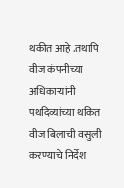थकीत आहे .तथापि वीज कंपनीच्या अधिकाऱ्यांनी पथदिव्यांच्या थकित वीज बिलाची वसुली करण्याचे निर्देश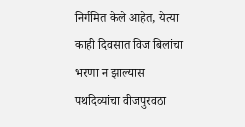निर्गमित केले आहेत, येत्या काही दिवसात विज बिलांचा भरणा न झाल्यास पथदिव्यांचा वीजपुरवठा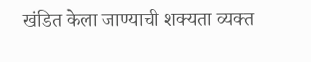खंडित केला जाण्याची शक्यता व्यक्त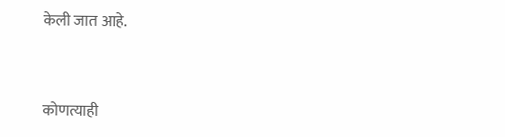केली जात आहे.


कोणत्याही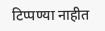टिप्पण्या नाहीत